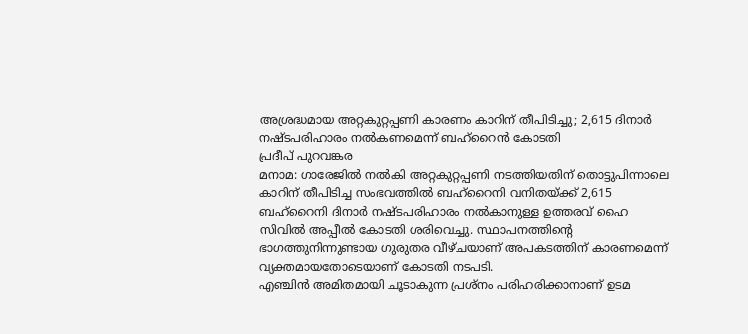അശ്രദ്ധമായ അറ്റകുറ്റപ്പണി കാരണം കാറിന് തീപിടിച്ചു; 2,615 ദിനാർ നഷ്ടപരിഹാരം നൽകണമെന്ന് ബഹ്റൈൻ കോടതി
പ്രദീപ് പുറവങ്കര
മനാമ: ഗാരേജിൽ നൽകി അറ്റകുറ്റപ്പണി നടത്തിയതിന് തൊട്ടുപിന്നാലെ കാറിന് തീപിടിച്ച സംഭവത്തിൽ ബഹ്റൈനി വനിതയ്ക്ക് 2,615 ബഹ്റൈനി ദിനാർ നഷ്ടപരിഹാരം നൽകാനുള്ള ഉത്തരവ് ഹൈ സിവിൽ അപ്പീൽ കോടതി ശരിവെച്ചു. സ്ഥാപനത്തിന്റെ ഭാഗത്തുനിന്നുണ്ടായ ഗുരുതര വീഴ്ചയാണ് അപകടത്തിന് കാരണമെന്ന് വ്യക്തമായതോടെയാണ് കോടതി നടപടി.
എഞ്ചിൻ അമിതമായി ചൂടാകുന്ന പ്രശ്നം പരിഹരിക്കാനാണ് ഉടമ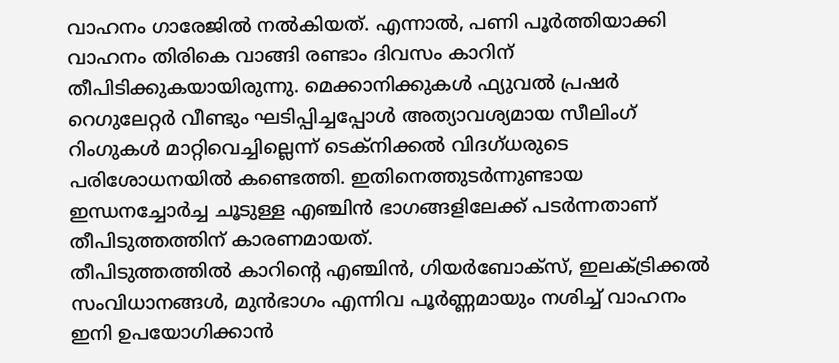വാഹനം ഗാരേജിൽ നൽകിയത്. എന്നാൽ, പണി പൂർത്തിയാക്കി വാഹനം തിരികെ വാങ്ങി രണ്ടാം ദിവസം കാറിന് തീപിടിക്കുകയായിരുന്നു. മെക്കാനിക്കുകൾ ഫ്യുവൽ പ്രഷർ റെഗുലേറ്റർ വീണ്ടും ഘടിപ്പിച്ചപ്പോൾ അത്യാവശ്യമായ സീലിംഗ് റിംഗുകൾ മാറ്റിവെച്ചില്ലെന്ന് ടെക്നിക്കൽ വിദഗ്ധരുടെ പരിശോധനയിൽ കണ്ടെത്തി. ഇതിനെത്തുടർന്നുണ്ടായ ഇന്ധനച്ചോർച്ച ചൂടുള്ള എഞ്ചിൻ ഭാഗങ്ങളിലേക്ക് പടർന്നതാണ് തീപിടുത്തത്തിന് കാരണമായത്.
തീപിടുത്തത്തിൽ കാറിന്റെ എഞ്ചിൻ, ഗിയർബോക്സ്, ഇലക്ട്രിക്കൽ സംവിധാനങ്ങൾ, മുൻഭാഗം എന്നിവ പൂർണ്ണമായും നശിച്ച് വാഹനം ഇനി ഉപയോഗിക്കാൻ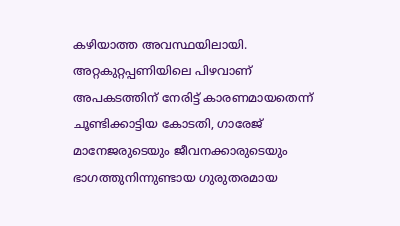കഴിയാത്ത അവസ്ഥയിലായി. അറ്റകുറ്റപ്പണിയിലെ പിഴവാണ് അപകടത്തിന് നേരിട്ട് കാരണമായതെന്ന് ചൂണ്ടിക്കാട്ടിയ കോടതി, ഗാരേജ് മാനേജരുടെയും ജീവനക്കാരുടെയും ഭാഗത്തുനിന്നുണ്ടായ ഗുരുതരമായ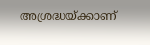അശ്രദ്ധയ്ക്കാണ്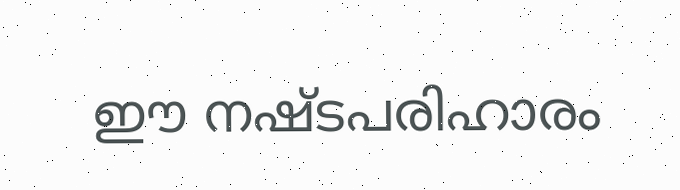ഈ നഷ്ടപരിഹാരം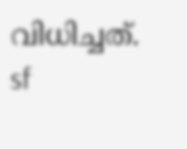വിധിച്ചത്.
sf